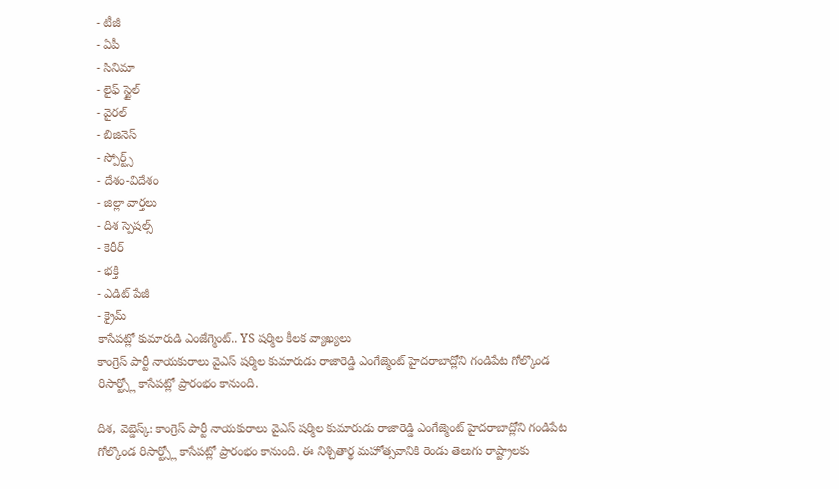- టీజీ
- ఏపీ
- సినిమా
- లైఫ్ స్టైల్
- వైరల్
- బిజినెస్
- స్పోర్ట్స్
- దేశం-విదేశం
- జిల్లా వార్తలు
- దిశ స్పెషల్స్
- కెరీర్
- భక్తి
- ఎడిట్ పేజీ
- క్రైమ్
కాసేపట్లో కుమారుడి ఎంజేగ్మెంట్.. YS షర్మిల కీలక వ్యాఖ్యలు
కాంగ్రెస్ పార్టీ నాయకురాలు వైఎస్ షర్మిల కుమారుడు రాజారెడ్డి ఎంగేజ్మెంట్ హైదరాబాద్లోని గండిపేట గోల్కొండ రిసార్ట్స్లో కాసేపట్లో ప్రారంభం కానుంది.

దిశ, వెబ్డెస్క్: కాంగ్రెస్ పార్టీ నాయకురాలు వైఎస్ షర్మిల కుమారుడు రాజారెడ్డి ఎంగేజ్మెంట్ హైదరాబాద్లోని గండిపేట గోల్కొండ రిసార్ట్స్లో కాసేపట్లో ప్రారంభం కానుంది. ఈ నిశ్చితార్థ మహోత్సవానికి రెండు తెలుగు రాష్ట్రాలకు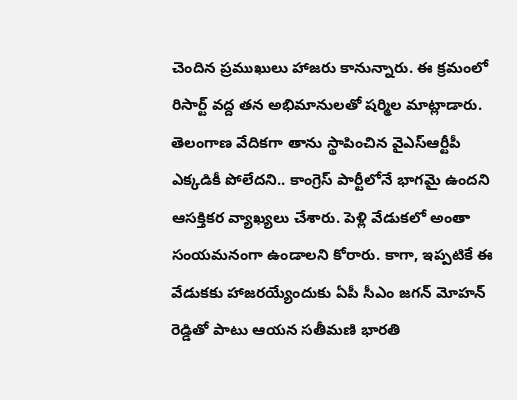చెందిన ప్రముఖులు హాజరు కానున్నారు. ఈ క్రమంలో రిసార్ట్ వద్ద తన అభిమానులతో షర్మిల మాట్లాడారు. తెలంగాణ వేదికగా తాను స్థాపించిన వైఎస్ఆర్టీపీ ఎక్కడికీ పోలేదని.. కాంగ్రెస్ పార్టీలోనే భాగమై ఉందని ఆసక్తికర వ్యాఖ్యలు చేశారు. పెళ్లి వేడుకలో అంతా సంయమనంగా ఉండాలని కోరారు. కాగా, ఇప్పటికే ఈ వేడుకకు హాజరయ్యేందుకు ఏపీ సీఎం జగన్ మోహన్ రెడ్డితో పాటు ఆయన సతీమణి భారతి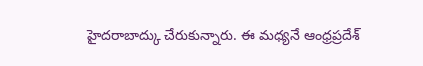హైదరాబాద్కు చేరుకున్నారు. ఈ మధ్యనే ఆంధ్రప్రదేశ్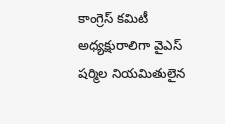కాంగ్రెస్ కమిటీ అధ్యక్షురాలిగా వైఎస్ షర్మిల నియమితులైన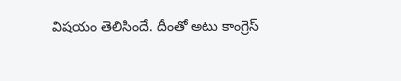విషయం తెలిసిందే. దీంతో అటు కాంగ్రెస్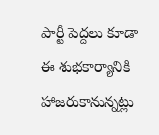పార్టీ పెద్దలు కూడా ఈ శుభకార్యానికి హాజరుకానున్నట్లు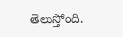తెలుస్తోంది.